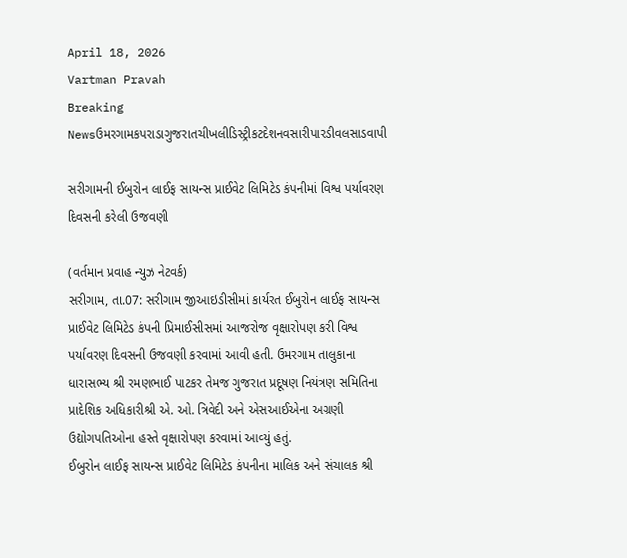April 18, 2026
Vartman Pravah
Breaking Newsઉમરગામકપરાડાગુજરાતચીખલીડિસ્ટ્રીકટદેશનવસારીપારડીવલસાડવાપી

સરીગામની ઈબુરોન લાઈફ સાયન્‍સ પ્રાઈવેટ લિમિટેડ કંપનીમાં વિશ્વ પર્યાવરણ દિવસની કરેલી ઉજવણી

(વર્તમાન પ્રવાહ ન્‍યુઝ નેટવર્ક)
સરીગામ, તા.07: સરીગામ જીઆઇડીસીમાં કાર્યરત ઈબુરોન લાઈફ સાયન્‍સ પ્રાઈવેટ લિમિટેડ કંપની પ્રિમાઈસીસમાં આજરોજ વૃક્ષારોપણ કરી વિશ્વ પર્યાવરણ દિવસની ઉજવણી કરવામાં આવી હતી. ઉમરગામ તાલુકાના ધારાસભ્‍ય શ્રી રમણભાઈ પાટકર તેમજ ગુજરાત પ્રદૂષણ નિયંત્રણ સમિતિના પ્રાદેશિક અધિકારીશ્રી એ. ઓ. ત્રિવેદી અને એસઆઈએના અગ્રણી ઉદ્યોગપતિઓના હસ્‍તે વૃક્ષારોપણ કરવામાં આવ્‍યું હતું.
ઈબુરોન લાઈફ સાયન્‍સ પ્રાઈવેટ લિમિટેડ કંપનીના માલિક અને સંચાલક શ્રી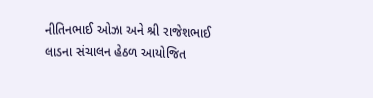નીતિનભાઈ ઓઝા અને શ્રી રાજેશભાઈ લાડના સંચાલન હેઠળ આયોજિત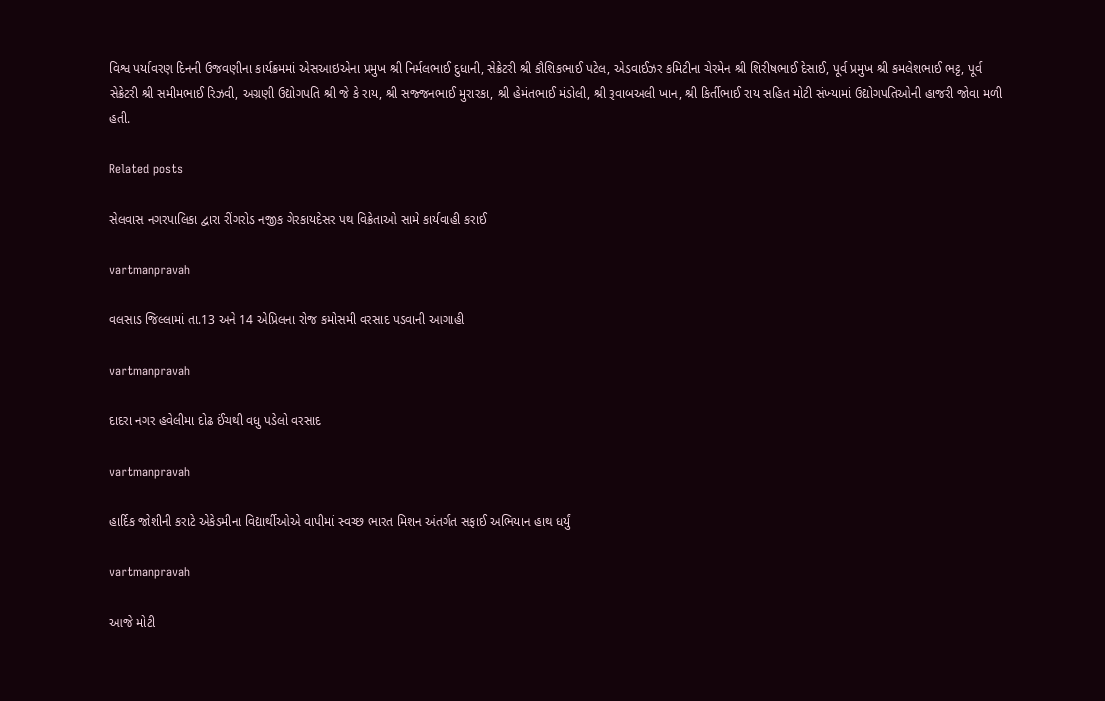વિશ્વ પર્યાવરણ દિનની ઉજવણીના કાર્યક્રમમાં એસઆઇએના પ્રમુખ શ્રી નિર્મલભાઈ દુધાની, સેક્રેટરી શ્રી કૌશિકભાઈ પટેલ, એડવાઈઝર કમિટીના ચેરમેન શ્રી શિરીષભાઈ દેસાઈ, પૂર્વ પ્રમુખ શ્રી કમલેશભાઈ ભટ્ટ, પૂર્વ સેક્રેટરી શ્રી સમીમભાઈ રિઝવી, અગ્રણી ઉદ્યોગપતિ શ્રી જે કે રાય, શ્રી સજ્જનભાઈ મુરારકા, શ્રી હેમંતભાઈ મંડોલી, શ્રી રૂવાબઅલી ખાન, શ્રી કિર્તીભાઈ રાય સહિત મોટી સંખ્‍યામાં ઉદ્યોગપતિઓની હાજરી જોવા મળી હતી.

Related posts

સેલવાસ નગરપાલિકા દ્વારા રીંગરોડ નજીક ગેરકાયદેસર પથ વિક્રેતાઓ સામે કાર્યવાહી કરાઈ

vartmanpravah

વલસાડ જિલ્લામાં તા.13 અને 14 એપ્રિલના રોજ કમોસમી વરસાદ પડવાની આગાહી

vartmanpravah

દાદરા નગર હવેલીમા દોઢ ઈંચથી વધુ પડેલો વરસાદ

vartmanpravah

હાર્દિક જોશીની કરાટે એકેડમીના વિદ્યાર્થીઓએ વાપીમાં સ્‍વચ્‍છ ભારત મિશન અંતર્ગત સફાઈ અભિયાન હાથ ધર્યું

vartmanpravah

આજે મોટી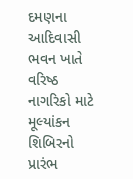દમણના આદિવાસી ભવન ખાતે વરિષ્‍ઠ નાગરિકો માટે મૂલ્‍યાંકન શિબિરનો પ્રારંભ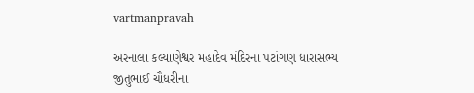vartmanpravah

અરનાલા કલ્યાણેશ્વર મહાદેવ મંદિરના પટાંગણ ધારાસભ્ય જીતુભાઈ ચૌધરીના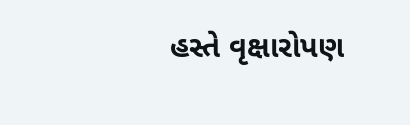હસ્તે વૃક્ષારોપણ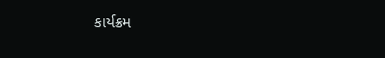કાર્યક્રમ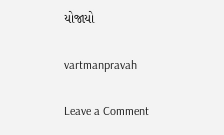યોજાયો

vartmanpravah

Leave a Comment